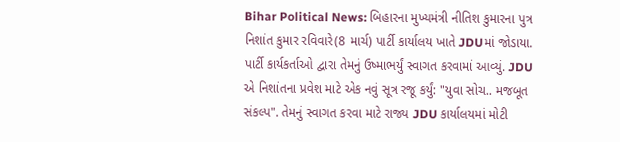Bihar Political News: બિહારના મુખ્યમંત્રી નીતિશ કુમારના પુત્ર નિશાંત કુમાર રવિવારે(8 માર્ચ) પાર્ટી કાર્યાલય ખાતે JDUમાં જોડાયા. પાર્ટી કાર્યકર્તાઓ દ્વારા તેમનું ઉષ્માભર્યું સ્વાગત કરવામાં આવ્યું. JDU એ નિશાંતના પ્રવેશ માટે એક નવું સૂત્ર રજૂ કર્યું: "યુવા સોચ.. મજબૂત સંકલ્પ". તેમનું સ્વાગત કરવા માટે રાજ્ય JDU કાર્યાલયમાં મોટી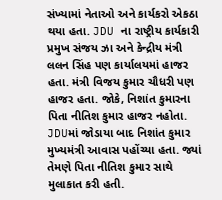સંખ્યામાં નેતાઓ અને કાર્યકરો એકઠા થયા હતા. JDU ના રાષ્ટ્રીય કાર્યકારી પ્રમુખ સંજય ઝા અને કેન્દ્રીય મંત્રી લલન સિંહ પણ કાર્યાલયમાં હાજર હતા. મંત્રી વિજય કુમાર ચૌધરી પણ હાજર હતા. જોકે, નિશાંત કુમારના પિતા નીતિશ કુમાર હાજર નહોતા. JDUમાં જોડાયા બાદ નિશાંત કુમાર મુખ્યમંત્રી આવાસ પહોંચ્યા હતા. જ્યાં તેમણે પિતા નીતિશ કુમાર સાથે મુલાકાત કરી હતી.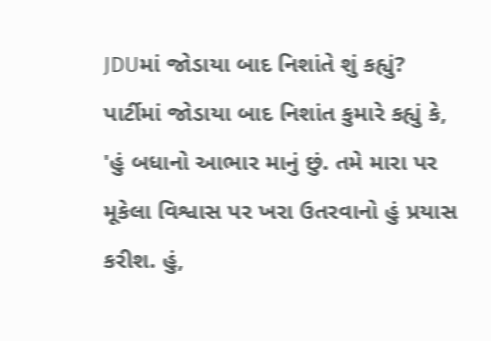JDUમાં જોડાયા બાદ નિશાંતે શું કહ્યું?
પાર્ટીમાં જોડાયા બાદ નિશાંત કુમારે કહ્યું કે, 'હું બધાનો આભાર માનું છું. તમે મારા પર મૂકેલા વિશ્વાસ પર ખરા ઉતરવાનો હું પ્રયાસ કરીશ. હું,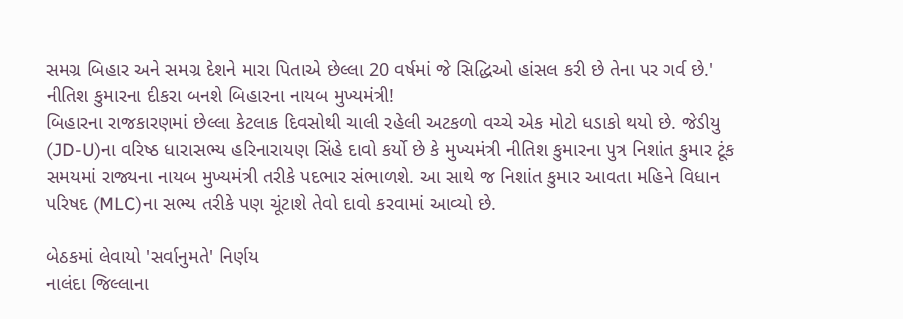સમગ્ર બિહાર અને સમગ્ર દેશને મારા પિતાએ છેલ્લા 20 વર્ષમાં જે સિદ્ધિઓ હાંસલ કરી છે તેના પર ગર્વ છે.'
નીતિશ કુમારના દીકરા બનશે બિહારના નાયબ મુખ્યમંત્રી!
બિહારના રાજકારણમાં છેલ્લા કેટલાક દિવસોથી ચાલી રહેલી અટકળો વચ્ચે એક મોટો ધડાકો થયો છે. જેડીયુ (JD-U)ના વરિષ્ઠ ધારાસભ્ય હરિનારાયણ સિંહે દાવો કર્યો છે કે મુખ્યમંત્રી નીતિશ કુમારના પુત્ર નિશાંત કુમાર ટૂંક સમયમાં રાજ્યના નાયબ મુખ્યમંત્રી તરીકે પદભાર સંભાળશે. આ સાથે જ નિશાંત કુમાર આવતા મહિને વિધાન પરિષદ (MLC)ના સભ્ય તરીકે પણ ચૂંટાશે તેવો દાવો કરવામાં આવ્યો છે.

બેઠકમાં લેવાયો 'સર્વાનુમતે' નિર્ણય
નાલંદા જિલ્લાના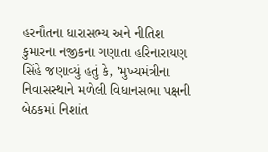હરનૌતના ધારાસભ્ય અને નીતિશ કુમારના નજીકના ગણાતા હરિનારાયણ સિંહે જણાવ્યું હતું કે, 'મુખ્યમંત્રીના નિવાસસ્થાને મળેલી વિધાનસભા પક્ષની બેઠકમાં નિશાંત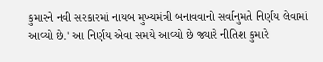કુમારને નવી સરકારમાં નાયબ મુખ્યમંત્રી બનાવવાનો સર્વાનુમતે નિર્ણય લેવામાં આવ્યો છે.' આ નિર્ણય એવા સમયે આવ્યો છે જ્યારે નીતિશ કુમારે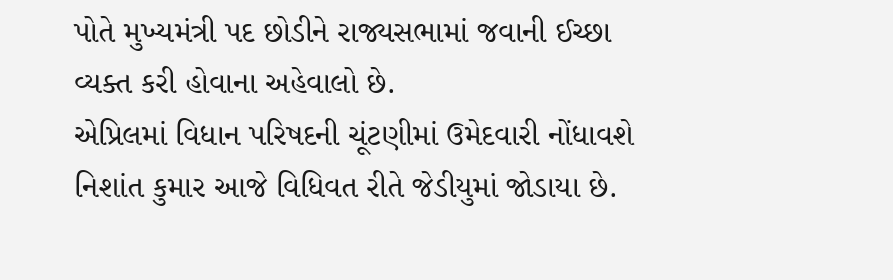પોતે મુખ્યમંત્રી પદ છોડીને રાજ્યસભામાં જવાની ઈચ્છા વ્યક્ત કરી હોવાના અહેવાલો છે.
એપ્રિલમાં વિધાન પરિષદની ચૂંટણીમાં ઉમેદવારી નોંધાવશે
નિશાંત કુમાર આજે વિધિવત રીતે જેડીયુમાં જોડાયા છે.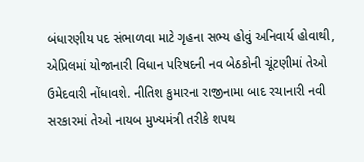બંધારણીય પદ સંભાળવા માટે ગૃહના સભ્ય હોવું અનિવાર્ય હોવાથી, એપ્રિલમાં યોજાનારી વિધાન પરિષદની નવ બેઠકોની ચૂંટણીમાં તેઓ ઉમેદવારી નોંધાવશે. નીતિશ કુમારના રાજીનામા બાદ રચાનારી નવી સરકારમાં તેઓ નાયબ મુખ્યમંત્રી તરીકે શપથ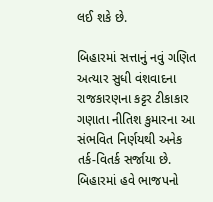લઈ શકે છે.

બિહારમાં સત્તાનું નવું ગણિત
અત્યાર સુધી વંશવાદના રાજકારણના કટ્ટર ટીકાકાર ગણાતા નીતિશ કુમારના આ સંભવિત નિર્ણયથી અનેક તર્ક-વિતર્ક સર્જાયા છે. બિહારમાં હવે ભાજપનો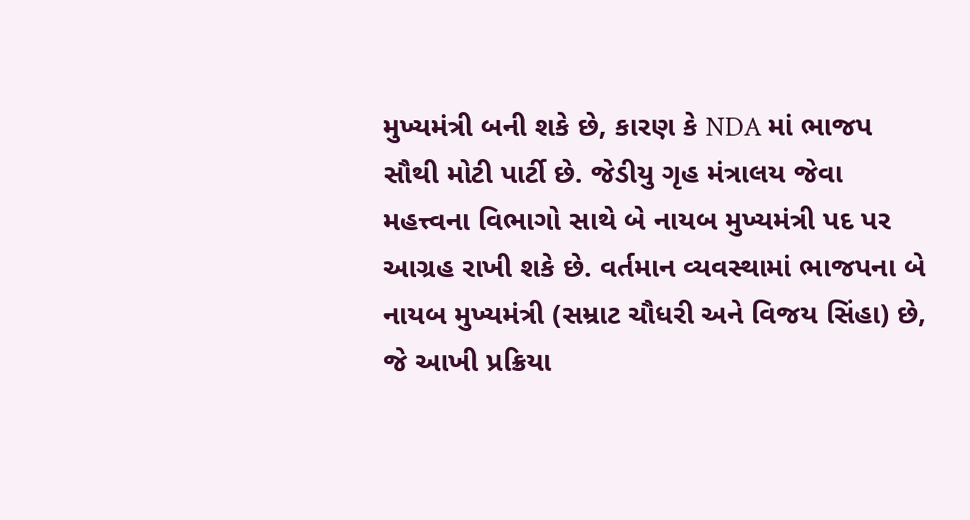મુખ્યમંત્રી બની શકે છે, કારણ કે NDA માં ભાજપ સૌથી મોટી પાર્ટી છે. જેડીયુ ગૃહ મંત્રાલય જેવા મહત્ત્વના વિભાગો સાથે બે નાયબ મુખ્યમંત્રી પદ પર આગ્રહ રાખી શકે છે. વર્તમાન વ્યવસ્થામાં ભાજપના બે નાયબ મુખ્યમંત્રી (સમ્રાટ ચૌધરી અને વિજય સિંહા) છે, જે આખી પ્રક્રિયા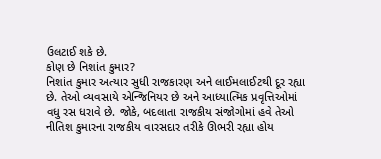ઉલટાઈ શકે છે.
કોણ છે નિશાંત કુમાર?
નિશાંત કુમાર અત્યાર સુધી રાજકારણ અને લાઈમલાઈટથી દૂર રહ્યા છે. તેઓ વ્યવસાયે એન્જિનિયર છે અને આધ્યાત્મિક પ્રવૃત્તિઓમાં વધુ રસ ધરાવે છે. જોકે, બદલાતા રાજકીય સંજોગોમાં હવે તેઓ નીતિશ કુમારના રાજકીય વારસદાર તરીકે ઊભરી રહ્યા હોય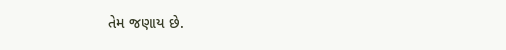તેમ જણાય છે.